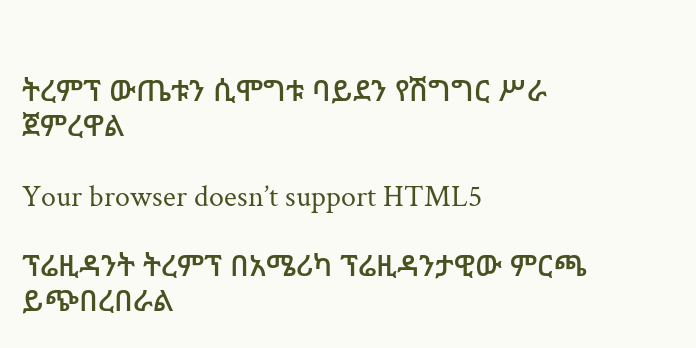ትረምፕ ውጤቱን ሲሞግቱ ባይደን የሽግግር ሥራ ጀምረዋል

Your browser doesn’t support HTML5

ፕሬዚዳንት ትረምፕ በአሜሪካ ፕሬዚዳንታዊው ምርጫ ይጭበረበራል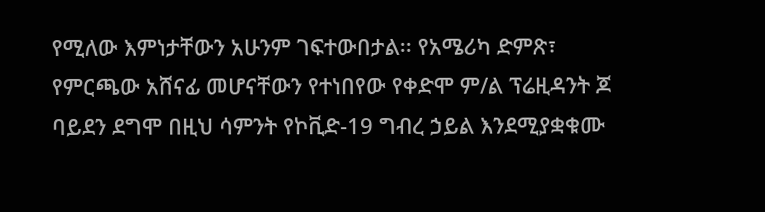የሚለው እምነታቸውን አሁንም ገፍተውበታል፡፡ የአሜሪካ ድምጽ፣ የምርጫው አሸናፊ መሆናቸውን የተነበየው የቀድሞ ም/ል ፕሬዚዳንት ጆ ባይደን ደግሞ በዚህ ሳምንት የኮቪድ-19 ግብረ ኃይል እንደሚያቋቁሙ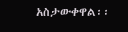አስታውቀዋል፡፡